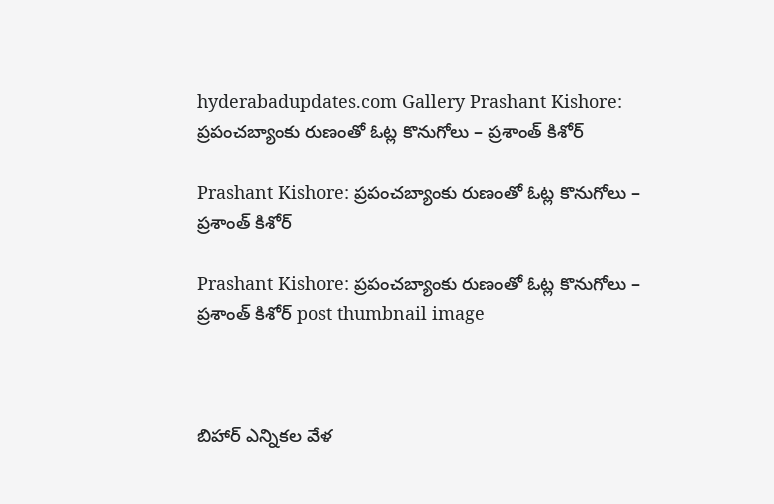hyderabadupdates.com Gallery Prashant Kishore: ప్రపంచబ్యాంకు రుణంతో ఓట్ల కొనుగోలు – ప్రశాంత్ కిశోర్

Prashant Kishore: ప్రపంచబ్యాంకు రుణంతో ఓట్ల కొనుగోలు – ప్రశాంత్ కిశోర్

Prashant Kishore: ప్రపంచబ్యాంకు రుణంతో ఓట్ల కొనుగోలు – ప్రశాంత్ కిశోర్ post thumbnail image



బిహార్‌ ఎన్నికల వేళ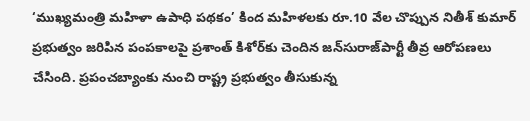‘ముఖ్యమంత్రి మహిళా ఉపాధి పథకం’ కింద మహిళలకు రూ.10 వేల చొప్పున నితీశ్‌ కుమార్‌ ప్రభుత్వం జరిపిన పంపకాలపై ప్రశాంత్‌ కిశోర్‌కు చెందిన జన్‌సురాజ్‌పార్టీ తీవ్ర ఆరోపణలు చేసింది. ప్రపంచబ్యాంకు నుంచి రాష్ట్ర ప్రభుత్వం తీసుకున్న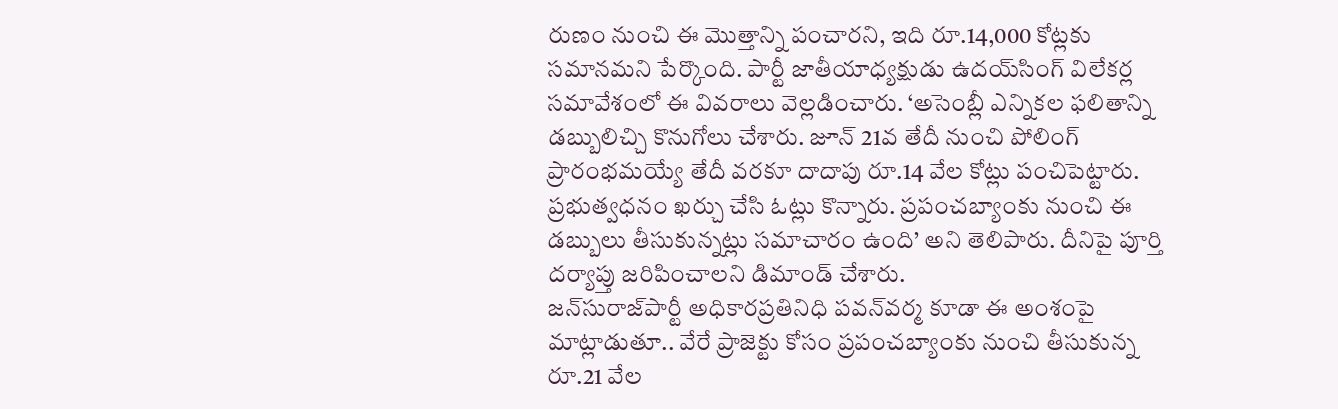రుణం నుంచి ఈ మొత్తాన్ని పంచారని, ఇది రూ.14,000 కోట్లకు సమానమని పేర్కొంది. పార్టీ జాతీయాధ్యక్షుడు ఉదయ్‌సింగ్‌ విలేకర్ల సమావేశంలో ఈ వివరాలు వెల్లడించారు. ‘అసెంబ్లీ ఎన్నికల ఫలితాన్ని డబ్బులిచ్చి కొనుగోలు చేశారు. జూన్‌ 21వ తేదీ నుంచి పోలింగ్‌ ప్రారంభమయ్యే తేదీ వరకూ దాదాపు రూ.14 వేల కోట్లు పంచిపెట్టారు. ప్రభుత్వధనం ఖర్చు చేసి ఓట్లు కొన్నారు. ప్రపంచబ్యాంకు నుంచి ఈ డబ్బులు తీసుకున్నట్లు సమాచారం ఉంది’ అని తెలిపారు. దీనిపై పూర్తి దర్యాప్తు జరిపించాలని డిమాండ్‌ చేశారు.
జన్‌సురాజ్‌పార్టీ అధికారప్రతినిధి పవన్‌వర్మ కూడా ఈ అంశంపై మాట్లాడుతూ.. వేరే ప్రాజెక్టు కోసం ప్రపంచబ్యాంకు నుంచి తీసుకున్న రూ.21 వేల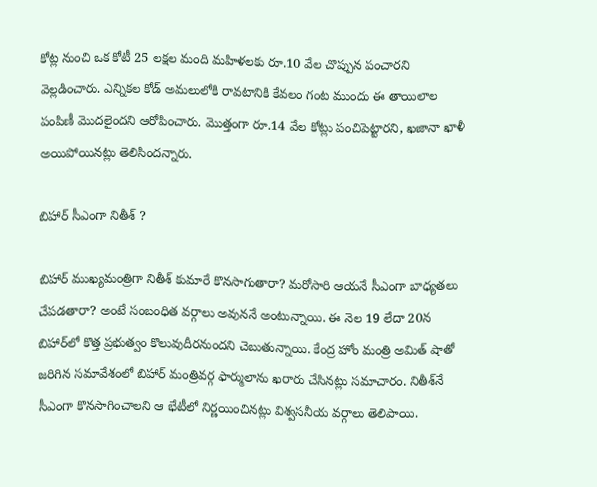కోట్ల నుంచి ఒక కోటీ 25 లక్షల మంది మహిళలకు రూ.10 వేల చొప్పున పంచారని వెల్లడించారు. ఎన్నికల కోడ్‌ అమలులోకి రావటానికి కేవలం గంట ముందు ఈ తాయిలాల పంపిణీ మొదలైందని ఆరోపించారు. మొత్తంగా రూ.14 వేల కోట్లు పంచిపెట్టారని, ఖజానా ఖాళీ అయిపోయినట్లు తెలిసిందన్నారు.

బిహార్‌ సీఎంగా నితీశ్ ?

బిహార్‌ ముఖ్యమంత్రిగా నితీశ్‌ కుమారే కొనసాగుతారా? మరోసారి ఆయనే సీఎంగా బాధ్యతలు చేపడతారా? అంటే సంబంధిత వర్గాలు అవుననే అంటున్నాయి. ఈ నెల 19 లేదా 20న బిహార్‌లో కొత్త ప్రభుత్వం కొలువుదీరనుందని చెబుతున్నాయి. కేంద్ర హోం మంత్రి అమిత్‌ షాతో జరిగిన సమావేశంలో బిహార్‌ మంత్రివర్గ ఫార్ములాను ఖరారు చేసినట్లు సమాచారం. నితీశ్‌నే సీఎంగా కొనసాగించాలని ఆ భేటీలో నిర్ణయించినట్లు విశ్వసనీయ వర్గాలు తెలిపాయి.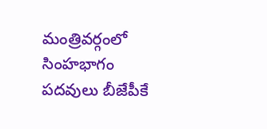మంత్రివర్గంలో సింహభాగం పదవులు బీజేపీకే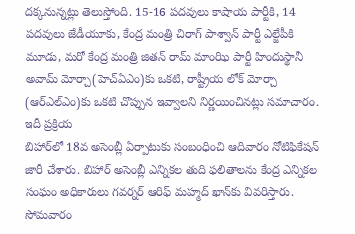దక్కనున్నట్లు తెలుస్తోంది. 15-16 పదవులు కాషాయ పార్టీకి, 14 పదవులు జేడీయూకు, కేంద్ర మంత్రి చిరాగ్‌ పాశ్వాన్‌ పార్టీ ఎల్జేపీకి మూడు, మరో కేంద్ర మంత్రి జితన్‌ రామ్‌ మాంఝి పార్టీ హిందుస్థానీ అవామ్‌ మోర్చా(హెచ్‌ఏఎం)కు ఒకటి, రాష్ట్రీయ లోక్‌ మోర్చా (ఆర్‌ఎల్‌ఎం)కు ఒకటి చొప్పున ఇవ్వాలని నిర్ణయించినట్లు సమాచారం.
ఇదీ ప్రక్రియ
బిహార్‌లో 18వ అసెంబ్లీ ఏర్పాటుకు సంబంధించి ఆదివారం నోటిఫికేషన్‌ జారీ చేశారు. బిహార్‌ అసెంబ్లీ ఎన్నికల తుది ఫలితాలను కేంద్ర ఎన్నికల సంఘం అధికారులు గవర్నర్‌ ఆరిఫ్‌ మహ్మద్‌ ఖాన్‌కు వివరిస్తారు. సోమవారం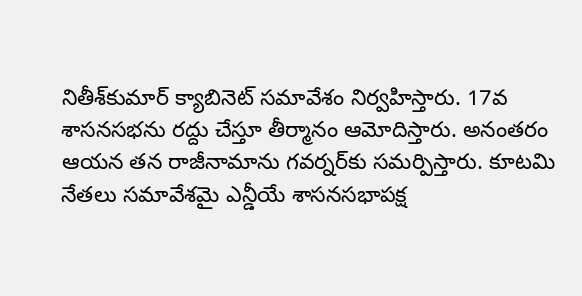నితీశ్‌కుమార్‌ క్యాబినెట్‌ సమావేశం నిర్వహిస్తారు. 17వ శాసనసభను రద్దు చేస్తూ తీర్మానం ఆమోదిస్తారు. అనంతరం ఆయన తన రాజీనామాను గవర్నర్‌కు సమర్పిస్తారు. కూటమి నేతలు సమావేశమై ఎన్డీయే శాసనసభాపక్ష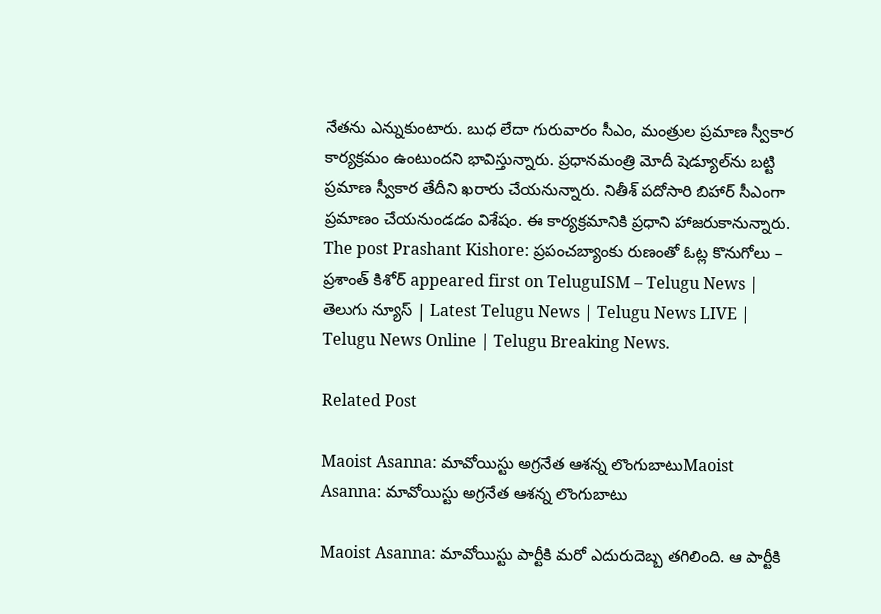నేతను ఎన్నుకుంటారు. బుధ లేదా గురువారం సీఎం, మంత్రుల ప్రమాణ స్వీకార కార్యక్రమం ఉంటుందని భావిస్తున్నారు. ప్రధానమంత్రి మోదీ షెడ్యూల్‌ను బట్టి ప్రమాణ స్వీకార తేదీని ఖరారు చేయనున్నారు. నితీశ్‌ పదోసారి బిహార్‌ సీఎంగా ప్రమాణం చేయనుండడం విశేషం. ఈ కార్యక్రమానికి ప్రధాని హాజరుకానున్నారు.
The post Prashant Kishore: ప్రపంచబ్యాంకు రుణంతో ఓట్ల కొనుగోలు – ప్రశాంత్ కిశోర్ appeared first on TeluguISM – Telugu News | తెలుగు న్యూస్ | Latest Telugu News | Telugu News LIVE | Telugu News Online | Telugu Breaking News.

Related Post

Maoist Asanna: మావోయిస్టు అగ్రనేత ఆశన్న లొంగుబాటుMaoist Asanna: మావోయిస్టు అగ్రనేత ఆశన్న లొంగుబాటు

Maoist Asanna: మావోయిస్టు పార్టీకి మరో ఎదురుదెబ్బ తగిలింది. ఆ పార్టీకి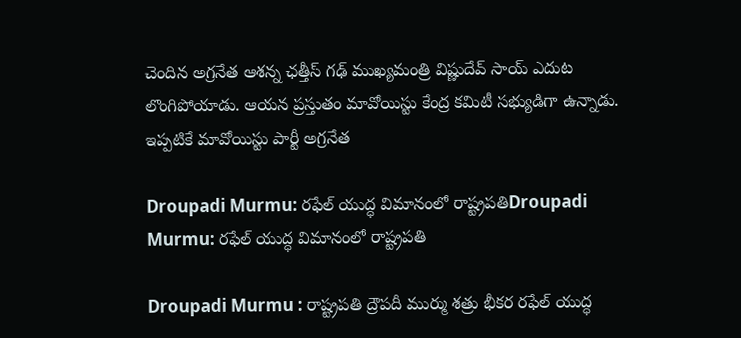చెందిన అగ్రనేత ఆశన్న ఛత్తీస్ గఢ్ ముఖ్యమంత్రి విష్ణుదేవ్ సాయ్‌ ఎదుట లొంగిపోయాడు. ఆయన ప్రస్తుతం మావోయిస్టు కేంద్ర కమిటీ సభ్యుడిగా ఉన్నాడు. ఇప్పటికే మావోయిస్టు పార్టీ అగ్రనేత

Droupadi Murmu: రఫేల్‌ యుద్ధ విమానంలో రాష్ట్రపతిDroupadi Murmu: రఫేల్‌ యుద్ధ విమానంలో రాష్ట్రపతి

Droupadi Murmu : రాష్ట్రపతి ద్రౌపదీ ముర్ము శత్రు భీకర రఫేల్‌ యుద్ధ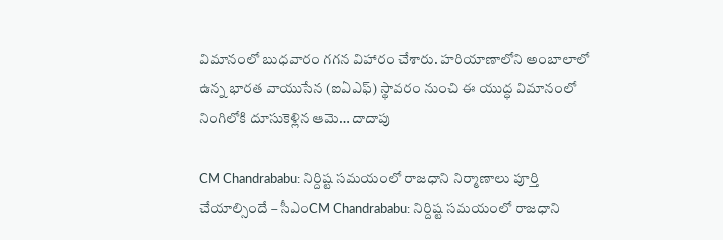విమానంలో బుధవారం గగన విహారం చేశారు. హరియాణాలోని అంబాలాలో ఉన్న భారత వాయుసేన (ఐఏఎఫ్‌) స్థావరం నుంచి ఈ యుద్ధ విమానంలో నింగిలోకి దూసుకెళ్లిన ఆమె… దాదాపు

CM Chandrababu: నిర్దిష్ట సమయంలో రాజధాని నిర్మాణాలు పూర్తి చేయాల్సిందే – సీఎంCM Chandrababu: నిర్దిష్ట సమయంలో రాజధాని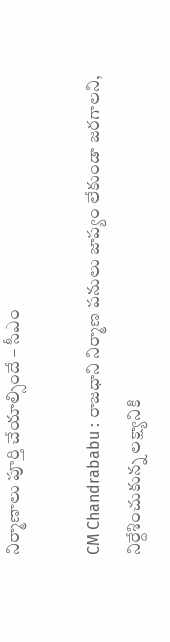నిర్మాణాలు పూర్తి చేయాల్సిందే – సీఎం

CM Chandrababu : రాజధాని నిర్మాణ పనులు జాప్యం లేకుండా జరగాలని, నిర్దేశించుకున్న లక్ష్యానికి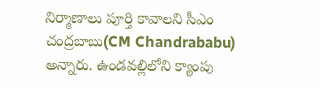నిర్మాణాలు పూర్తి కావాలని సీఎం చంద్రబాబు(CM Chandrababu) అన్నారు. ఉండవల్లిలోని క్యాంపు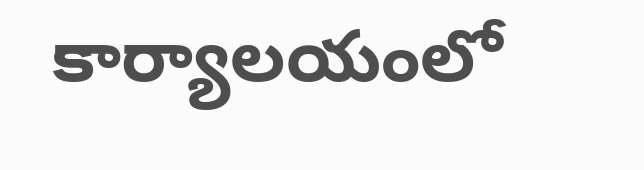కార్యాలయంలో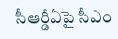సీఆర్డీఏపై సీఎం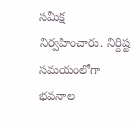సమీక్ష నిర్వహించారు. నిర్దిష్ట సమయంలోగా భవనాల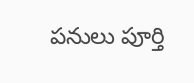పనులు పూర్తి